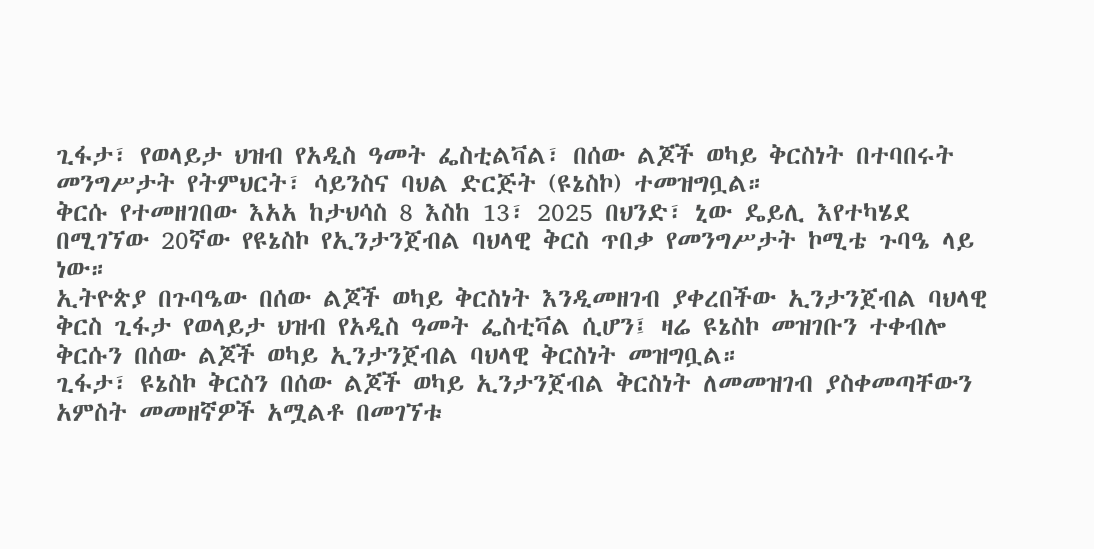ጊፋታ፣ የወላይታ ህዝብ የአዲስ ዓመት ፌስቲልቫል፣ በሰው ልጆች ወካይ ቅርስነት በተባበሩት መንግሥታት የትምህርት፣ ሳይንስና ባህል ድርጅት (ዩኔስኮ) ተመዝግቧል።
ቅርሱ የተመዘገበው እአአ ከታህሳስ 8 እስከ 13፣ 2025 በህንድ፣ ኒው ዴይሊ እየተካሄደ በሚገኘው 20ኛው የዩኔስኮ የኢንታንጀብል ባህላዊ ቅርስ ጥበቃ የመንግሥታት ኮሚቴ ጉባዔ ላይ ነው።
ኢትዮጵያ በጉባዔው በሰው ልጆች ወካይ ቅርስነት እንዲመዘገብ ያቀረበችው ኢንታንጀብል ባህላዊ ቅርስ ጊፋታ የወላይታ ህዝብ የአዲስ ዓመት ፌስቲቫል ሲሆን፤ ዛሬ ዩኔስኮ መዝገቡን ተቀብሎ ቅርሱን በሰው ልጆች ወካይ ኢንታንጀብል ባህላዊ ቅርስነት መዝግቧል።
ጊፋታ፣ ዩኔስኮ ቅርስን በሰው ልጆች ወካይ ኢንታንጀብል ቅርስነት ለመመዝገብ ያስቀመጣቸውን አምስት መመዘኛዎች አሟልቶ በመገኘቱ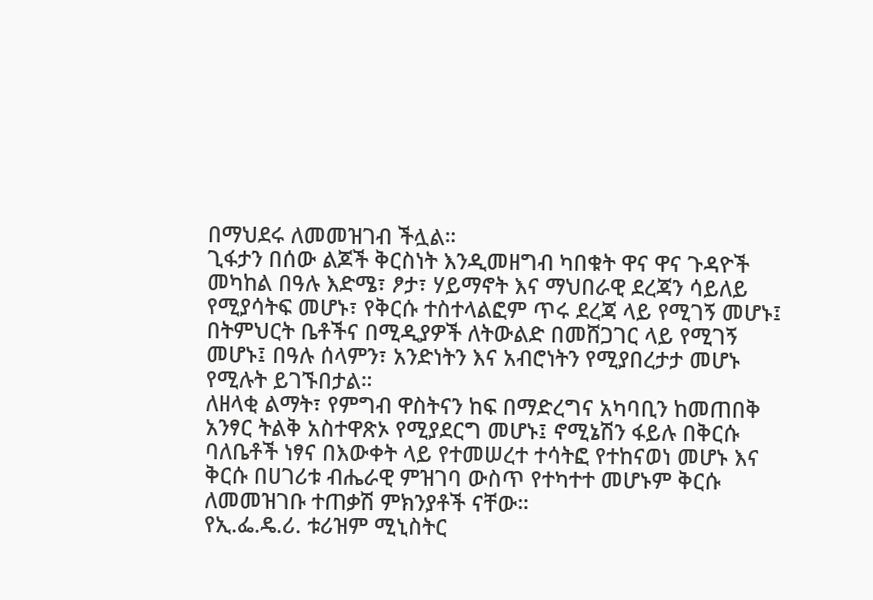በማህደሩ ለመመዝገብ ችሏል።
ጊፋታን በሰው ልጆች ቅርስነት እንዲመዘግብ ካበቁት ዋና ዋና ጉዳዮች መካከል በዓሉ እድሜ፣ ፆታ፣ ሃይማኖት እና ማህበራዊ ደረጃን ሳይለይ የሚያሳትፍ መሆኑ፣ የቅርሱ ተስተላልፎም ጥሩ ደረጃ ላይ የሚገኝ መሆኑ፤ በትምህርት ቤቶችና በሚዲያዎች ለትውልድ በመሸጋገር ላይ የሚገኝ መሆኑ፤ በዓሉ ሰላምን፣ አንድነትን እና አብሮነትን የሚያበረታታ መሆኑ የሚሉት ይገኙበታል።
ለዘላቂ ልማት፣ የምግብ ዋስትናን ከፍ በማድረግና አካባቢን ከመጠበቅ አንፃር ትልቅ አስተዋጽኦ የሚያደርግ መሆኑ፤ ኖሚኔሽን ፋይሉ በቅርሱ ባለቤቶች ነፃና በእውቀት ላይ የተመሠረተ ተሳትፎ የተከናወነ መሆኑ እና ቅርሱ በሀገሪቱ ብሔራዊ ምዝገባ ውስጥ የተካተተ መሆኑም ቅርሱ ለመመዝገቡ ተጠቃሽ ምክንያቶች ናቸው።
የኢ.ፌ.ዴ.ሪ. ቱሪዝም ሚኒስትር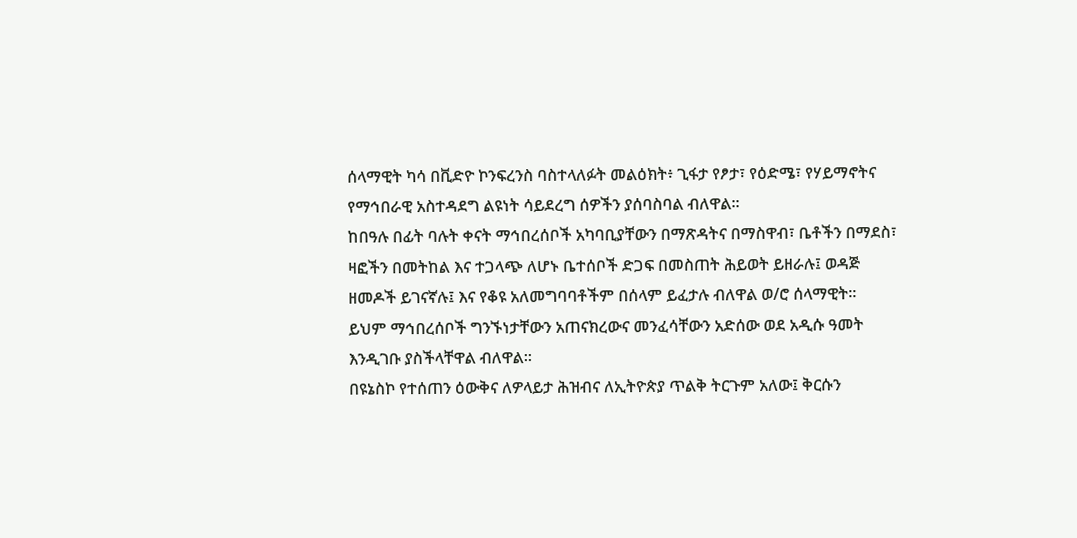ሰላማዊት ካሳ በቪድዮ ኮንፍረንስ ባስተላለፉት መልዕክት፥ ጊፋታ የፆታ፣ የዕድሜ፣ የሃይማኖትና የማኅበራዊ አስተዳደግ ልዩነት ሳይደረግ ሰዎችን ያሰባስባል ብለዋል።
ከበዓሉ በፊት ባሉት ቀናት ማኅበረሰቦች አካባቢያቸውን በማጽዳትና በማስዋብ፣ ቤቶችን በማደስ፣ ዛፎችን በመትከል እና ተጋላጭ ለሆኑ ቤተሰቦች ድጋፍ በመስጠት ሕይወት ይዘራሉ፤ ወዳጅ ዘመዶች ይገናኛሉ፤ እና የቆዩ አለመግባባቶችም በሰላም ይፈታሉ ብለዋል ወ/ሮ ሰላማዊት።
ይህም ማኅበረሰቦች ግንኙነታቸውን አጠናክረውና መንፈሳቸውን አድሰው ወደ አዲሱ ዓመት እንዲገቡ ያስችላቸዋል ብለዋል።
በዩኔስኮ የተሰጠን ዕውቅና ለዎላይታ ሕዝብና ለኢትዮጵያ ጥልቅ ትርጉም አለው፤ ቅርሱን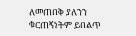ለመጠበቅ ያለንን ቁርጠኝነትም ይበልጥ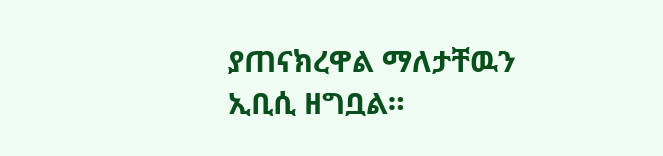ያጠናክረዋል ማለታቸዉን ኢቢሲ ዘግቧል።